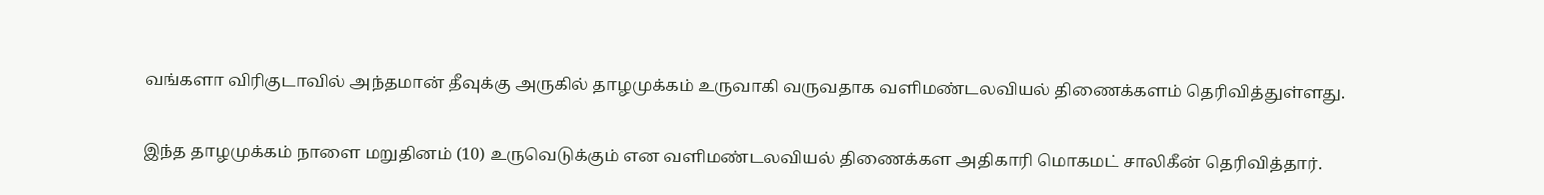வங்களா விரிகுடாவில் அந்தமான் தீவுக்கு அருகில் தாழமுக்கம் உருவாகி வருவதாக வளிமண்டலவியல் திணைக்களம் தெரிவித்துள்ளது.

இந்த தாழமுக்கம் நாளை மறுதினம் (10) உருவெடுக்கும் என வளிமண்டலவியல் திணைக்கள அதிகாரி மொகமட் சாலிகீன் தெரிவித்தார்.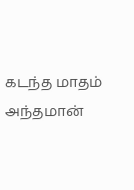கடந்த மாதம் அந்தமான்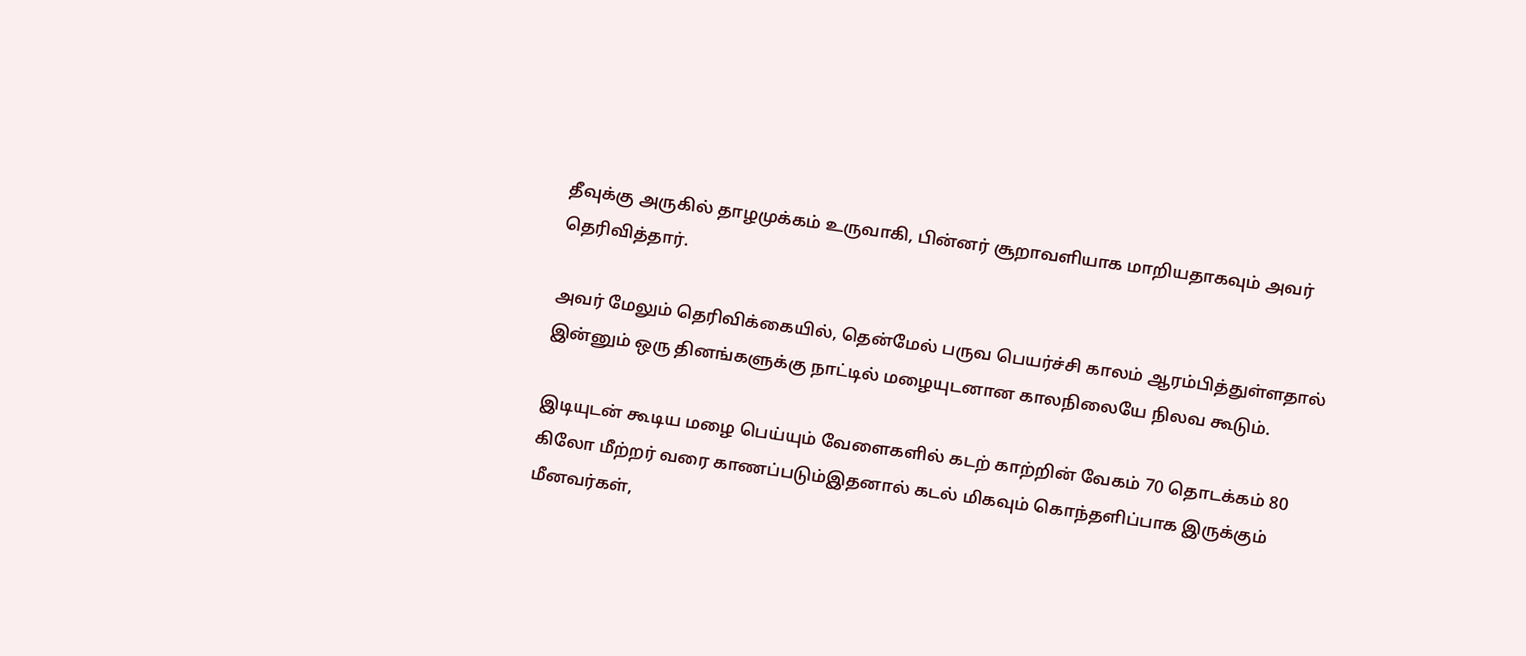தீவுக்கு அருகில் தாழமுக்கம் உருவாகி, பின்னர் சூறாவளியாக மாறியதாகவும் அவர் தெரிவித்தார்.

அவர் மேலும் தெரிவிக்கையில், தென்மேல் பருவ பெயர்ச்சி காலம் ஆரம்பித்துள்ளதால் இன்னும் ஒரு தினங்களுக்கு நாட்டில் மழையுடனான காலநிலையே நிலவ கூடும்.

இடியுடன் கூடிய மழை பெய்யும் வேளைகளில் கடற் காற்றின் வேகம் 70 தொடக்கம் 80 கிலோ மீற்றர் வரை காணப்படும்இதனால் கடல் மிகவும் கொந்தளிப்பாக இருக்கும் மீனவர்கள்,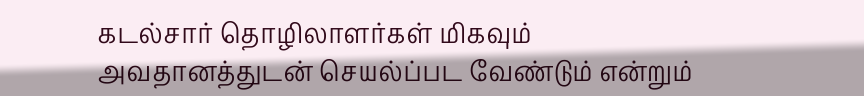கடல்சார் தொழிலாளர்கள் மிகவும் அவதானத்துடன் செயல்ப்பட வேண்டும் என்றும்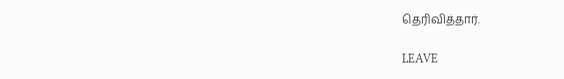தெரிவித்தார்.

LEAVE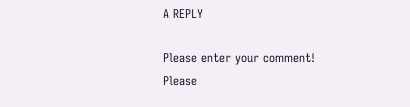A REPLY

Please enter your comment!
Please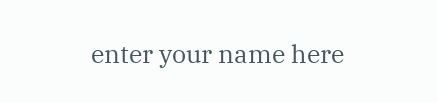enter your name here